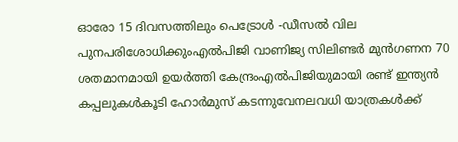ഓരോ 15 ദിവസത്തിലും പെട്രോൾ -ഡീസൽ വില പുനപരിശോധിക്കുംഎല്‍പിജി വാണിജ്യ സിലിണ്ടര്‍ മുന്‍ഗണന 70 ശതമാനമായി ഉയര്‍ത്തി കേന്ദ്രംഎൽപിജിയുമായി രണ്ട് ഇന്ത്യൻ കപ്പലുകൾകൂടി ഹോർമുസ് കടന്നുവേനലവധി യാത്രകള്‍ക്ക്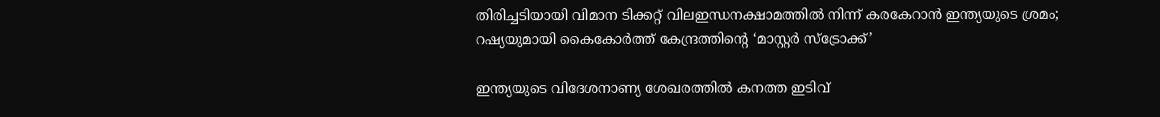തിരിച്ചടിയായി വിമാന ടിക്കറ്റ് വിലഇന്ധനക്ഷാമത്തിൽ നിന്ന് കരകേറാൻ ഇന്ത്യയുടെ ശ്രമം; റഷ്യയുമായി കൈകോര്‍ത്ത് കേന്ദ്രത്തിന്റെ ‘മാസ്റ്റര്‍ സ്‌ട്രോക്ക്’

ഇന്ത്യയുടെ വിദേശനാണ്യ ശേഖരത്തില്‍ കനത്ത ഇടിവ്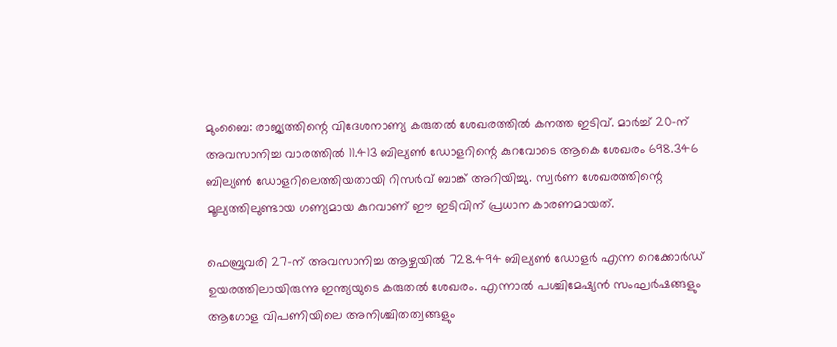മുംബൈ: രാജ്യത്തിന്റെ വിദേശനാണ്യ കരുതല്‍ ശേഖരത്തില്‍ കനത്ത ഇടിവ്. മാര്‍ച്ച് 20-ന് അവസാനിച്ച വാരത്തില്‍ 11.413 ബില്യണ്‍ ഡോളറിന്റെ കുറവോടെ ആകെ ശേഖരം 698.346 ബില്യണ്‍ ഡോളറിലെത്തിയതായി റിസര്‍വ് ബാങ്ക് അറിയിച്ചു. സ്വര്‍ണ ശേഖരത്തിന്റെ മൂല്യത്തിലുണ്ടായ ഗണ്യമായ കുറവാണ് ഈ ഇടിവിന് പ്രധാന കാരണമായത്.

ഫെബ്രുവരി 27-ന് അവസാനിച്ച ആഴ്ചയില്‍ 728.494 ബില്യണ്‍ ഡോളര്‍ എന്ന റെക്കോര്‍ഡ് ഉയരത്തിലായിരുന്നു ഇന്ത്യയുടെ കരുതല്‍ ശേഖരം. എന്നാല്‍ പശ്ചിമേഷ്യന്‍ സംഘര്‍ഷങ്ങളും ആഗോള വിപണിയിലെ അനിശ്ചിതത്വങ്ങളും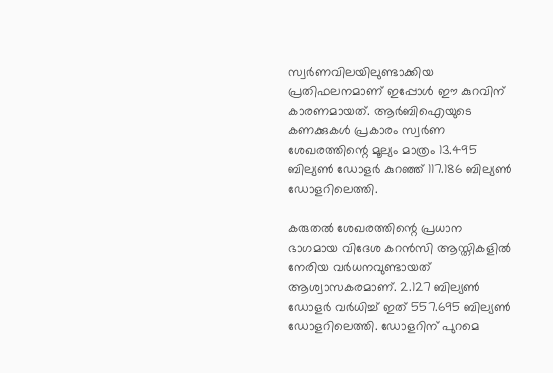സ്വര്‍ണവിലയിലുണ്ടാക്കിയ പ്രതിഫലനമാണ് ഇപ്പോള്‍ ഈ കുറവിന് കാരണമായത്. ആര്‍ബിഐയുടെ കണക്കുകള്‍ പ്രകാരം സ്വര്‍ണ ശേഖരത്തിന്റെ മൂല്യം മാത്രം 13.495 ബില്യണ്‍ ഡോളര്‍ കുറഞ്ഞ് 117.186 ബില്യണ്‍ ഡോളറിലെത്തി.

കരുതല്‍ ശേഖരത്തിന്റെ പ്രധാന ഭാഗമായ വിദേശ കറന്‍സി ആസ്തികളില്‍ നേരിയ വര്‍ധനവുണ്ടായത് ആശ്വാസകരമാണ്. 2.127 ബില്യണ്‍ ഡോളര്‍ വര്‍ധിച്ച് ഇത് 557.695 ബില്യണ്‍ ഡോളറിലെത്തി. ഡോളറിന് പുറമെ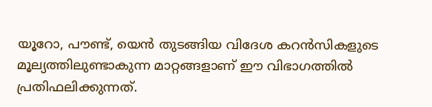യൂറോ, പൗണ്ട്, യെന്‍ തുടങ്ങിയ വിദേശ കറന്‍സികളുടെ മൂല്യത്തിലുണ്ടാകുന്ന മാറ്റങ്ങളാണ് ഈ വിഭാഗത്തില്‍ പ്രതിഫലിക്കുന്നത്.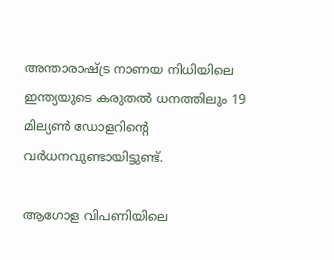അന്താരാഷ്ട്ര നാണയ നിധിയിലെ ഇന്ത്യയുടെ കരുതല്‍ ധനത്തിലും 19 മില്യണ്‍ ഡോളറിന്റെ വര്‍ധനവുണ്ടായിട്ടുണ്ട്.

ആഗോള വിപണിയിലെ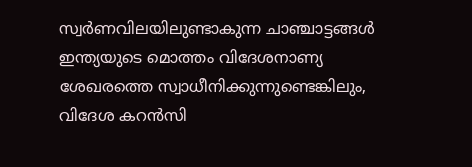സ്വര്‍ണവിലയിലുണ്ടാകുന്ന ചാഞ്ചാട്ടങ്ങള്‍ ഇന്ത്യയുടെ മൊത്തം വിദേശനാണ്യ ശേഖരത്തെ സ്വാധീനിക്കുന്നുണ്ടെങ്കിലും, വിദേശ കറന്‍സി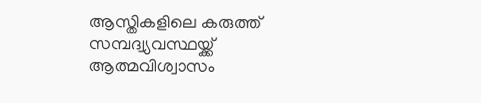ആസ്തികളിലെ കരുത്ത് സമ്പദ്വ്യവസ്ഥയ്ക്ക് ആത്മവിശ്വാസം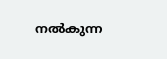നല്‍കുന്ന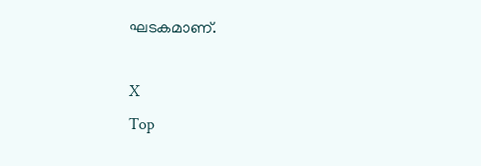ഘടകമാണ്.

X
Top